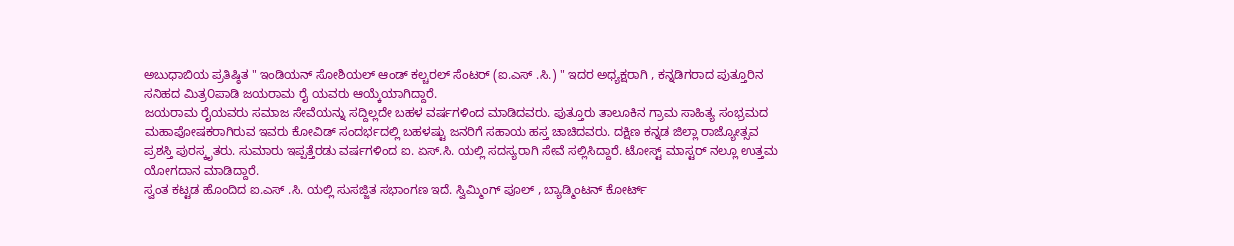ಅಬುಧಾಬಿಯ ಪ್ರತಿಷ್ಠಿತ " ಇಂಡಿಯನ್ ಸೋಶಿಯಲ್ ಆಂಡ್ ಕಲ್ಚರಲ್ ಸೆಂಟರ್ (ಐ.ಎಸ್ .ಸಿ.) " ಇದರ ಅಧ್ಯಕ್ಷರಾಗಿ , ಕನ್ನಡಿಗರಾದ ಪುತ್ತೂರಿನ ಸನಿಹದ ಮಿತ್ರ೦ಪಾಡಿ ಜಯರಾಮ ರೈ ಯವರು ಆಯ್ಕೆಯಾಗಿದ್ದಾರೆ.
ಜಯರಾಮ ರೈಯವರು ಸಮಾಜ ಸೇವೆಯನ್ನು ಸದ್ದಿಲ್ಲದೇ ಬಹಳ ವರ್ಷಗಳಿಂದ ಮಾಡಿದವರು. ಪುತ್ತೂರು ತಾಲೂಕಿನ ಗ್ರಾಮ ಸಾಹಿತ್ಯ ಸಂಭ್ರಮದ ಮಹಾಪೋಷಕರಾಗಿರುವ ಇವರು ಕೋವಿಡ್ ಸಂದರ್ಭದಲ್ಲಿ ಬಹಳಷ್ಟು ಜನರಿಗೆ ಸಹಾಯ ಹಸ್ತ ಚಾಚಿದವರು. ದಕ್ಷಿಣ ಕನ್ನಡ ಜಿಲ್ಲಾ ರಾಜ್ಯೋತ್ಸವ ಪ್ರಶಸ್ತಿ ಪುರಸ್ಕೃತರು. ಸುಮಾರು ಇಪ್ಪತ್ತೆರಡು ವರ್ಷಗಳಿಂದ ಐ. ಏಸ್.ಸಿ. ಯಲ್ಲಿ ಸದಸ್ಯರಾಗಿ ಸೇವೆ ಸಲ್ಲಿಸಿದ್ದಾರೆ. ಟೋಸ್ಟ್ ಮಾಸ್ಟರ್ ನಲ್ಲೂ ಉತ್ತಮ ಯೋಗದಾನ ಮಾಡಿದ್ದಾರೆ.
ಸ್ವಂತ ಕಟ್ಟಡ ಹೊಂದಿದ ಐ.ಎಸ್ .ಸಿ. ಯಲ್ಲಿ ಸುಸಜ್ಜಿತ ಸಭಾಂಗಣ ಇದೆ. ಸ್ವಿಮ್ಮಿಂಗ್ ಪೂಲ್ , ಬ್ಯಾಡ್ಮಿಂಟನ್ ಕೋರ್ಟ್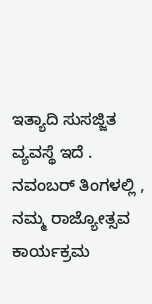ಇತ್ಯಾದಿ ಸುಸಜ್ಜಿತ ವ್ಯವಸ್ಥೆ ಇದೆ . ನವಂಬರ್ ತಿಂಗಳಲ್ಲಿ , ನಮ್ಮ ರಾಜ್ಯೋತ್ಸವ ಕಾರ್ಯಕ್ರಮ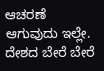ಆಚರಣೆ ಆಗುವುದು ಇಲ್ಲೇ.
ದೇಶದ ಬೇರೆ ಬೇರೆ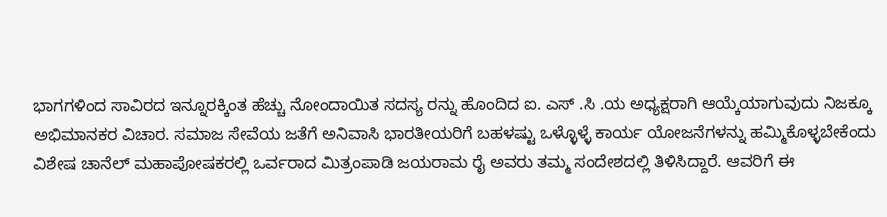ಭಾಗಗಳಿಂದ ಸಾವಿರದ ಇನ್ನೂರಕ್ಕಿಂತ ಹೆಚ್ಚು ನೋಂದಾಯಿತ ಸದಸ್ಯ ರನ್ನು ಹೊಂದಿದ ಐ. ಎಸ್ .ಸಿ .ಯ ಅಧ್ಯಕ್ಷರಾಗಿ ಆಯ್ಕೆಯಾಗುವುದು ನಿಜಕ್ಕೂ ಅಭಿಮಾನಕರ ವಿಚಾರ. ಸಮಾಜ ಸೇವೆಯ ಜತೆಗೆ ಅನಿವಾಸಿ ಭಾರತೀಯರಿಗೆ ಬಹಳಷ್ಟು ಒಳ್ಳೊಳ್ಳೆ ಕಾರ್ಯ ಯೋಜನೆಗಳನ್ನು ಹಮ್ಮಿಕೊಳ್ಳಬೇಕೆಂದು ವಿಶೇಷ ಚಾನೆಲ್ ಮಹಾಪೋಷಕರಲ್ಲಿ ಒರ್ವರಾದ ಮಿತ್ರಂಪಾಡಿ ಜಯರಾಮ ರೈ ಅವರು ತಮ್ಮ ಸಂದೇಶದಲ್ಲಿ ತಿಳಿಸಿದ್ದಾರೆ. ಆವರಿಗೆ ಈ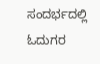ಸಂದರ್ಭದಲ್ಲಿ ಓದುಗರ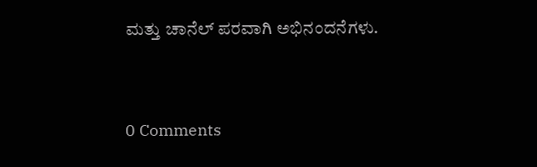ಮತ್ತು ಚಾನೆಲ್ ಪರವಾಗಿ ಅಭಿನಂದನೆಗಳು.


0 Comments